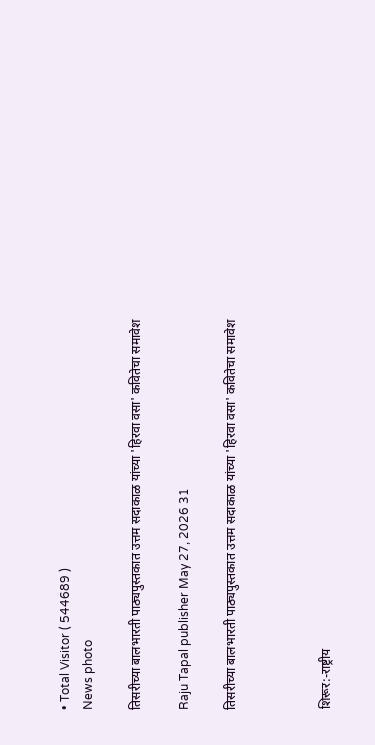• Total Visitor ( 544689 )
News photo

तिसरीच्या बालभारती पाठ्यपुस्तकात उत्तम सदाकाळ यांच्या 'हिरवा वसा' कवितेचा समावेश

Raju Tapal publisher May 27, 2026 31

तिसरीच्या बालभारती पाठ्यपुस्तकात उत्तम सदाकाळ यांच्या 'हिरवा वसा' कवितेचा समावेश



शिरूर:-राष्ट्रीय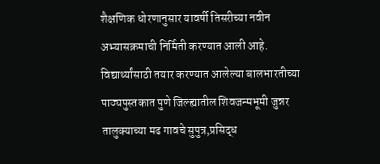शैक्षणिक धोरणानुसार यावर्षी तिसरीच्या नवीन अभ्यासक्रमाची निर्मिती करण्यात आली आहे. विद्यार्थ्यांसाठी तयार करण्यात आलेल्या बालभारतीच्या पाठ्यपुस्तकात पुणे जिल्ह्यातील शिवजन्मभूमी जुन्नर तालुक्याच्या मढ गावचे सुपुत्र,प्रसिद्ध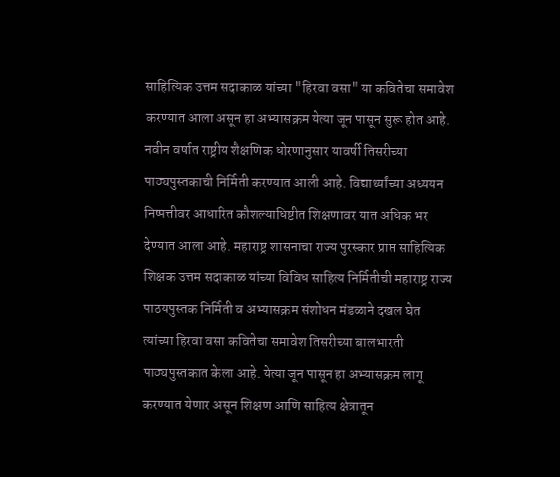साहित्यिक उत्तम सदाकाळ यांच्या "हिरवा वसा" या कवितेचा समावेश करण्यात आला असून हा अभ्यासक्रम येत्या जून पासून सुरू होत आहे. नवीन वर्षात राष्ट्रीय शैक्षणिक धोरणानुसार यावर्षी तिसरीच्या पाठ्यपुस्तकाची निर्मिती करण्यात आली आहे. विद्यार्थ्यांच्या अध्ययन निष्पत्तीवर आधारित कौशल्याधिष्टीत शिक्षणावर यात अधिक भर देण्यात आला आहे. महाराष्ट्र शासनाचा राज्य पुरस्कार प्राप्त साहित्यिक शिक्षक उत्तम सदाकाळ यांच्या विविध साहित्य निर्मितीची महाराष्ट्र राज्य पाठयपुस्तक निर्मिती व अभ्यासक्रम संशोधन मंडळाने दखल घेत त्यांच्या हिरवा वसा कवितेचा समावेश तिसरीच्या बालभारती पाठ्यपुस्तकात केला आहे. येत्या जून पासून हा अभ्यासक्रम लागू करण्यात येणार असून शिक्षण आणि साहित्य क्षेत्रातून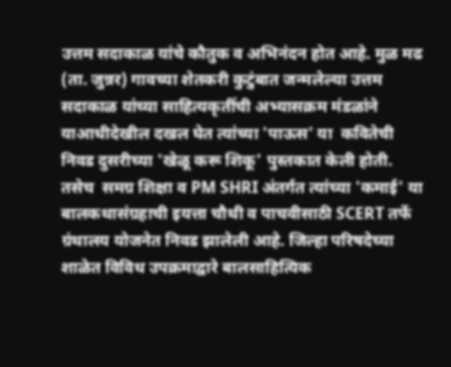उत्तम सदाकाळ यांचे कौतुक व अभिनंदन होत आहे. मुळ मढ (ता. जुन्नर) गावच्या शेतकरी कुटुंबात जन्मलेल्या उत्तम सदाकाळ यांच्या साहित्यकृतींची अभ्यासक्रम मंडळांने याआधीदेखील दखल घेत त्यांच्या 'पाऊस' या  कवितेची निवड दुसरीच्या 'खेळू करू शिकू' पुस्तकात केली होती. तसेच  समग्र शिक्षा व PM SHRI अंतर्गत त्यांच्या 'कमाई' या बालकथासंग्रहाची इयत्ता चौथी व पाचवीसाठी SCERT तर्फे ग्रंथालय योजनेत निवड झालेली आहे. जिल्हा परिषदेच्या  शाळेत विविध उपक्रमाद्वारे बालसाहित्यिक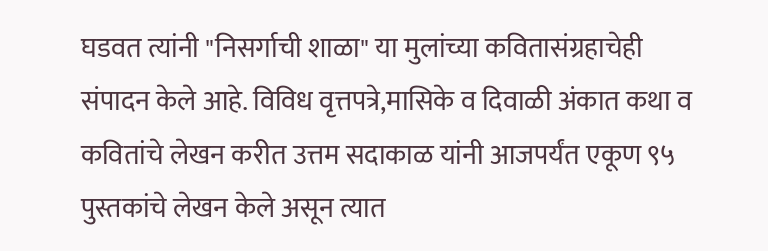घडवत त्यांनी "निसर्गाची शाळा" या मुलांच्या कवितासंग्रहाचेही संपादन केले आहे. विविध वृत्तपत्रे,मासिके व दिवाळी अंकात कथा व कवितांचे लेखन करीत उत्तम सदाकाळ यांनी आजपर्यंत एकूण ९५ पुस्तकांचे लेखन केले असून त्यात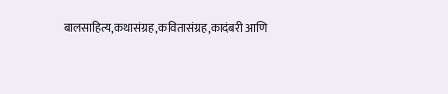बालसाहित्य,कथासंग्रह,कवितासंग्रह,कादंबरी आणि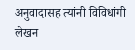अनुवादासह त्यांनी विविधांगी लेखन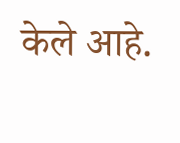केले आहे.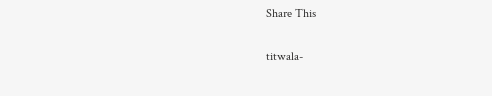Share This

titwala-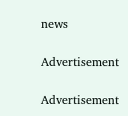news

Advertisement

Advertisement